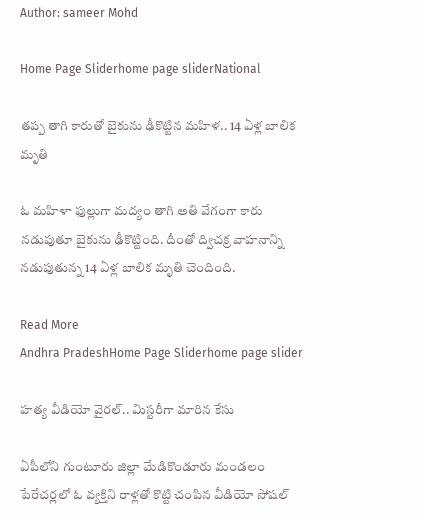Author: sameer Mohd

Home Page Sliderhome page sliderNational

తప్ప తాగి కారుతో బైకును ఢీకొట్టిన మహిళ.. 14 ఏళ్ల బాలిక మృతి

ఓ మహిళా ఫుల్లుగా మద్యం తాగి అతి వేగంగా కారు నడుపుతూ బైకును ఢీకొట్టింది. దీంతో ద్విచక్ర వాహనాన్ని నడుపుతున్న 14 ఏళ్ల బాలిక మృతి చెందింది.

Read More
Andhra PradeshHome Page Sliderhome page slider

హత్య వీడియో వైరల్.. మిస్టరీగా మారిన కేసు

ఏపీలోని గుంటూరు జిల్లా మేడికొండూరు మండలం పేరేచర్లలో ఓ వ్యక్తిని రాళ్లతో కొట్టి చంపిన వీడియో సోషల్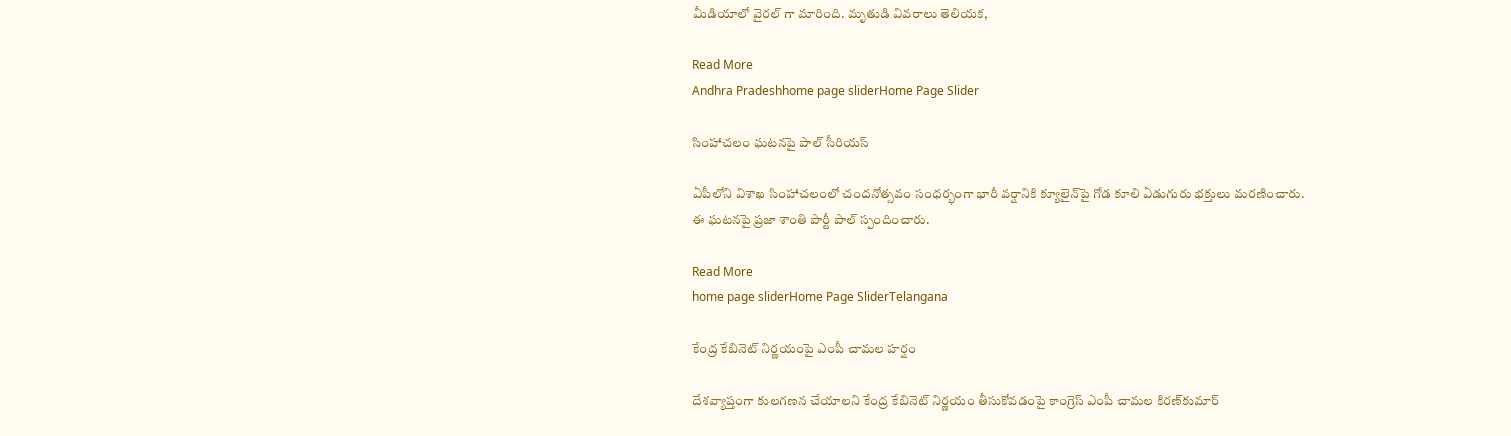మీడియాలో వైరల్ గా మారింది. మృతుడి వివరాలు తెలియక,

Read More
Andhra Pradeshhome page sliderHome Page Slider

సింహాచలం ఘటనపై పాల్ సీరియస్

ఏపీలోని విశాఖ సింహాచలంలో చందనోత్సవం సంధర్భంగా భారీ వర్షానికి క్యూలైన్‌పై గోడ కూలి ఏడుగురు భక్తులు మరణించారు. ఈ ఘటనపై ప్రజా శాంతి పార్టీ పాల్ స్పందించారు.

Read More
home page sliderHome Page SliderTelangana

కేంద్ర కేబినెట్ నిర్ణయంపై ఎంపీ చామల హర్షం

దేశవ్యాప్తంగా కులగణన చేయాలని కేంద్ర కేబినెట్ నిర్ణయం తీసుకోవడంపై కాంగ్రెస్ ఎంపీ చామల కిరణ్‌కుమార్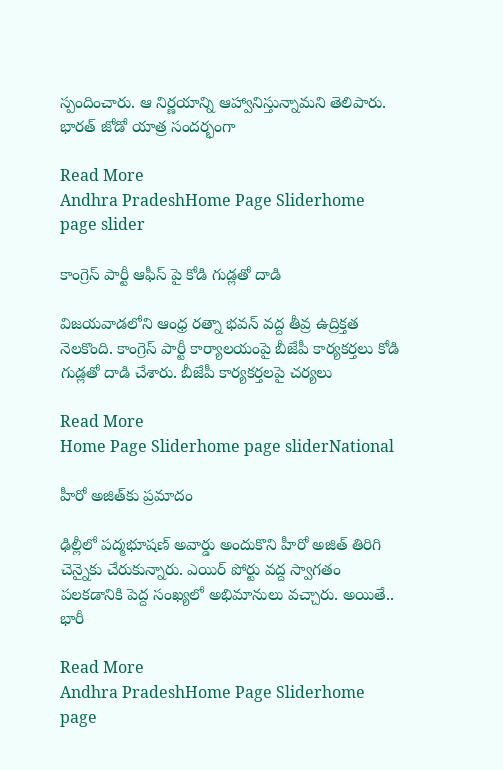స్పందించారు. ఆ నిర్ణయాన్ని ఆహ్వానిస్తున్నామని తెలిపారు. భారత్ జోడో యాత్ర సందర్భంగా

Read More
Andhra PradeshHome Page Sliderhome page slider

కాంగ్రెస్ పార్టీ ఆఫీస్ పై కోడి గుడ్లతో దాడి

విజయవాడలోని ఆంధ్ర రత్నా భవన్ వద్ద తీవ్ర ఉద్రిక్తత నెలకొంది. కాంగ్రెస్ పార్టీ కార్యాలయంపై బీజేపీ కార్యకర్తలు కోడి గుడ్లతో దాడి చేశారు. బీజేపీ కార్యకర్తలపై చర్యలు

Read More
Home Page Sliderhome page sliderNational

హీరో అజిత్‌కు ప్రమాదం

ఢిల్లీలో పద్మభూషణ్ అవార్డు అందుకొని హీరో అజిత్ తిరిగి చెన్నైకు చేరుకున్నారు. ఎయిర్ పోర్టు వద్ద స్వాగతం పలకడానికి పెద్ద సంఖ్యలో అభిమానులు వచ్చారు. అయితే.. భారీ

Read More
Andhra PradeshHome Page Sliderhome page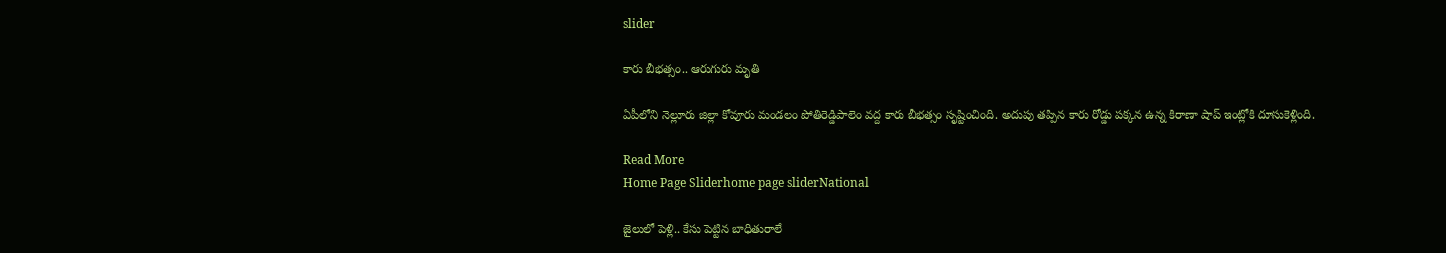slider

కారు బీభత్సం.. ఆరుగురు మృతి

ఏపీలోని నెల్లూరు జిల్లా కోవూరు మండలం పోతిరెడ్డిపాలెం వద్ద కారు బీభత్సం సృష్టించింది. అదుపు తప్పిన కారు రోడ్డు పక్కన ఉన్న కిరాణా షాప్ ఇంట్లోకి దూసుకెళ్లింది.

Read More
Home Page Sliderhome page sliderNational

జైలులో పెళ్లి.. కేసు పెట్టిన బాధితురాలే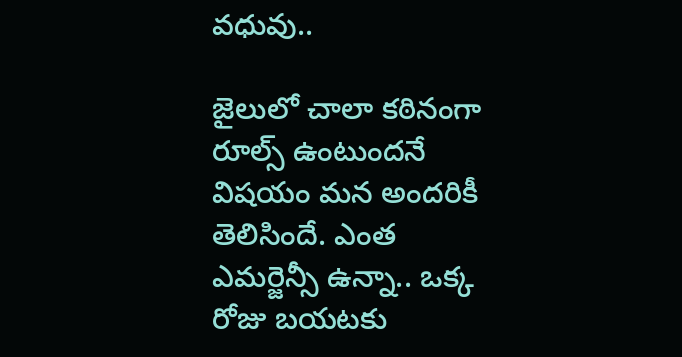వధువు..

జైలులో చాలా కఠినంగా రూల్స్ ఉంటుందనే విషయం మన అందరికీ తెలిసిందే. ఎంత ఎమర్జెన్సీ ఉన్నా.. ఒక్క రోజు బయటకు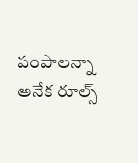పంపాలన్నా అనేక రూల్స్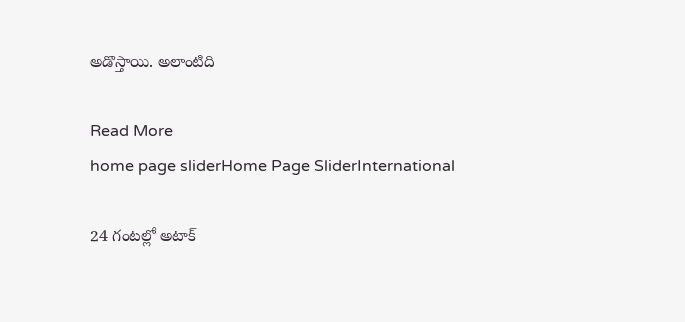అడొస్తాయి. అలాంటిది

Read More
home page sliderHome Page SliderInternational

24 గంటల్లో అటాక్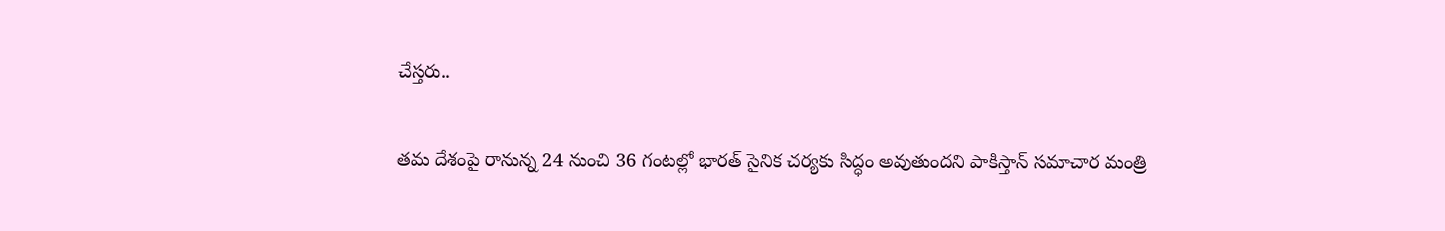చేస్తరు..

తమ దేశంపై రానున్న 24 నుంచి 36 గంటల్లో భారత్ సైనిక చర్యకు సిద్ధం అవుతుందని పాకిస్తాన్ సమాచార మంత్రి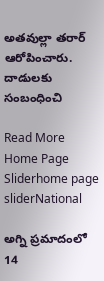అతవుల్లా తరార్ ఆరోపించారు. దాడులకు సంబంధించి

Read More
Home Page Sliderhome page sliderNational

అగ్ని ప్రమాదంలో 14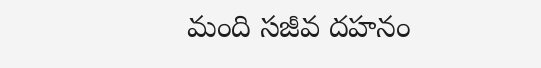మంది సజీవ దహనం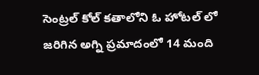సెంట్రల్ కోల్ కతాలోని ఓ హోటల్ లో జరిగిన అగ్ని ప్రమాదంలో 14 మంది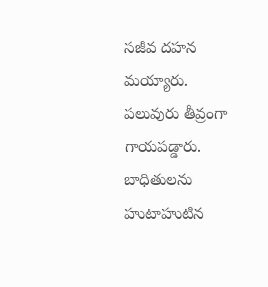సజీవ దహన మయ్యారు. పలువురు తీవ్రంగా గాయపడ్డారు. బాధితులను హుటాహుటిన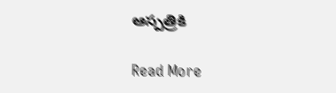ఆస్పత్రికి

Read More